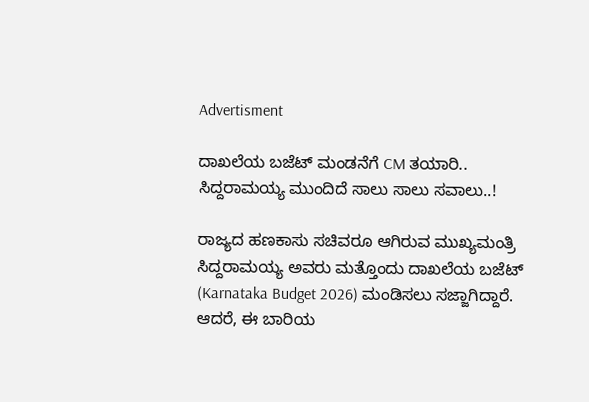Advertisment

ದಾಖಲೆಯ ಬಜೆಟ್ ಮಂಡನೆಗೆ CM ತಯಾರಿ.. ಸಿದ್ದರಾಮಯ್ಯ ಮುಂದಿದೆ ಸಾಲು ಸಾಲು ಸವಾಲು..!

ರಾಜ್ಯದ ಹಣಕಾಸು ಸಚಿವರೂ ಆಗಿರುವ ಮುಖ್ಯಮಂತ್ರಿ ಸಿದ್ದರಾಮಯ್ಯ ಅವರು ಮತ್ತೊಂದು ದಾಖಲೆಯ ಬಜೆಟ್ (Karnataka Budget 2026) ಮಂಡಿಸಲು ಸಜ್ಜಾಗಿದ್ದಾರೆ. ಆದರೆ, ಈ ಬಾರಿಯ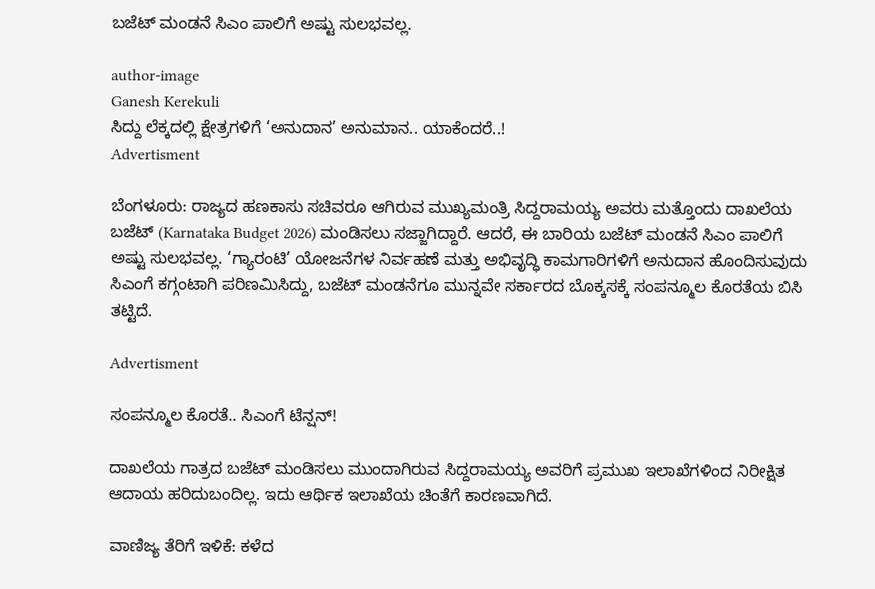ಬಜೆಟ್ ಮಂಡನೆ ಸಿಎಂ ಪಾಲಿಗೆ ಅಷ್ಟು ಸುಲಭವಲ್ಲ.

author-image
Ganesh Kerekuli
ಸಿದ್ದು ಲೆಕ್ಕದಲ್ಲಿ ಕ್ಷೇತ್ರಗಳಿಗೆ ‘ಅನುದಾನ’ ಅನುಮಾನ.. ಯಾಕೆಂದರೆ..!
Advertisment

ಬೆಂಗಳೂರು: ರಾಜ್ಯದ ಹಣಕಾಸು ಸಚಿವರೂ ಆಗಿರುವ ಮುಖ್ಯಮಂತ್ರಿ ಸಿದ್ದರಾಮಯ್ಯ ಅವರು ಮತ್ತೊಂದು ದಾಖಲೆಯ ಬಜೆಟ್ (Karnataka Budget 2026) ಮಂಡಿಸಲು ಸಜ್ಜಾಗಿದ್ದಾರೆ. ಆದರೆ, ಈ ಬಾರಿಯ ಬಜೆಟ್ ಮಂಡನೆ ಸಿಎಂ ಪಾಲಿಗೆ ಅಷ್ಟು ಸುಲಭವಲ್ಲ. ‘ಗ್ಯಾರಂಟಿ’ ಯೋಜನೆಗಳ ನಿರ್ವಹಣೆ ಮತ್ತು ಅಭಿವೃದ್ಧಿ ಕಾಮಗಾರಿಗಳಿಗೆ ಅನುದಾನ ಹೊಂದಿಸುವುದು ಸಿಎಂಗೆ ಕಗ್ಗಂಟಾಗಿ ಪರಿಣಮಿಸಿದ್ದು, ಬಜೆಟ್ ಮಂಡನೆಗೂ ಮುನ್ನವೇ ಸರ್ಕಾರದ ಬೊಕ್ಕಸಕ್ಕೆ ಸಂಪನ್ಮೂಲ ಕೊರತೆಯ ಬಿಸಿ ತಟ್ಟಿದೆ.

Advertisment

ಸಂಪನ್ಮೂಲ ಕೊರತೆ.. ಸಿಎಂಗೆ ಟೆನ್ಷನ್!

ದಾಖಲೆಯ ಗಾತ್ರದ ಬಜೆಟ್ ಮಂಡಿಸಲು ಮುಂದಾಗಿರುವ ಸಿದ್ದರಾಮಯ್ಯ ಅವರಿಗೆ ಪ್ರಮುಖ ಇಲಾಖೆಗಳಿಂದ ನಿರೀಕ್ಷಿತ ಆದಾಯ ಹರಿದುಬಂದಿಲ್ಲ. ಇದು ಆರ್ಥಿಕ ಇಲಾಖೆಯ ಚಿಂತೆಗೆ ಕಾರಣವಾಗಿದೆ.

ವಾಣಿಜ್ಯ ತೆರಿಗೆ ಇಳಿಕೆ: ಕಳೆದ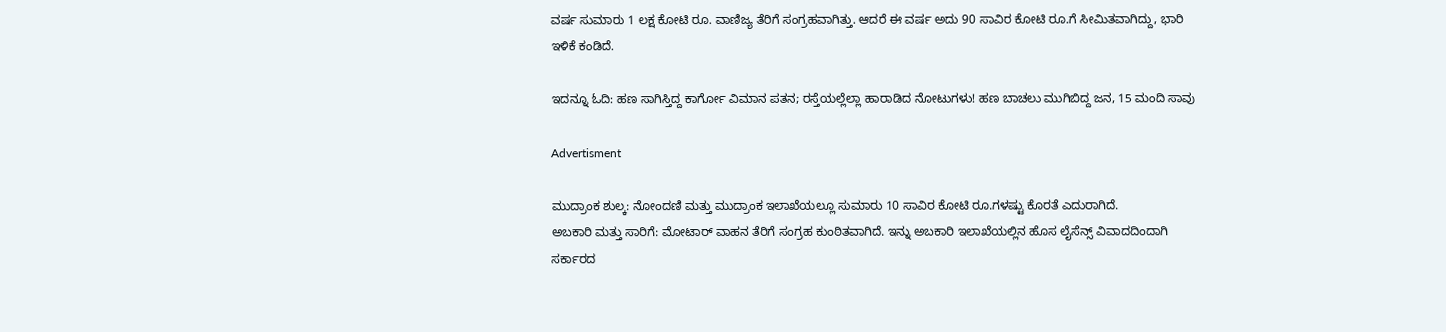ವರ್ಷ ಸುಮಾರು 1 ಲಕ್ಷ ಕೋಟಿ ರೂ. ವಾಣಿಜ್ಯ ತೆರಿಗೆ ಸಂಗ್ರಹವಾಗಿತ್ತು. ಆದರೆ ಈ ವರ್ಷ ಅದು 90 ಸಾವಿರ ಕೋಟಿ ರೂ.ಗೆ ಸೀಮಿತವಾಗಿದ್ದು, ಭಾರಿ ಇಳಿಕೆ ಕಂಡಿದೆ.

ಇದನ್ನೂ ಓದಿ: ಹಣ ಸಾಗಿಸ್ತಿದ್ದ ಕಾರ್ಗೋ ವಿಮಾನ ಪತನ; ರಸ್ತೆಯಲ್ಲೆಲ್ಲಾ ಹಾರಾಡಿದ ನೋಟುಗಳು! ಹಣ ಬಾಚಲು ಮುಗಿಬಿದ್ದ ಜನ, 15 ಮಂದಿ ಸಾವು

Advertisment

ಮುದ್ರಾಂಕ ಶುಲ್ಕ: ನೋಂದಣಿ ಮತ್ತು ಮುದ್ರಾಂಕ ಇಲಾಖೆಯಲ್ಲೂ ಸುಮಾರು 10 ಸಾವಿರ ಕೋಟಿ ರೂ.ಗಳಷ್ಟು ಕೊರತೆ ಎದುರಾಗಿದೆ.
ಅಬಕಾರಿ ಮತ್ತು ಸಾರಿಗೆ: ಮೋಟಾರ್ ವಾಹನ ತೆರಿಗೆ ಸಂಗ್ರಹ ಕುಂಠಿತವಾಗಿದೆ. ಇನ್ನು ಅಬಕಾರಿ ಇಲಾಖೆಯಲ್ಲಿನ ಹೊಸ ಲೈಸೆನ್ಸ್ ವಿವಾದದಿಂದಾಗಿ ಸರ್ಕಾರದ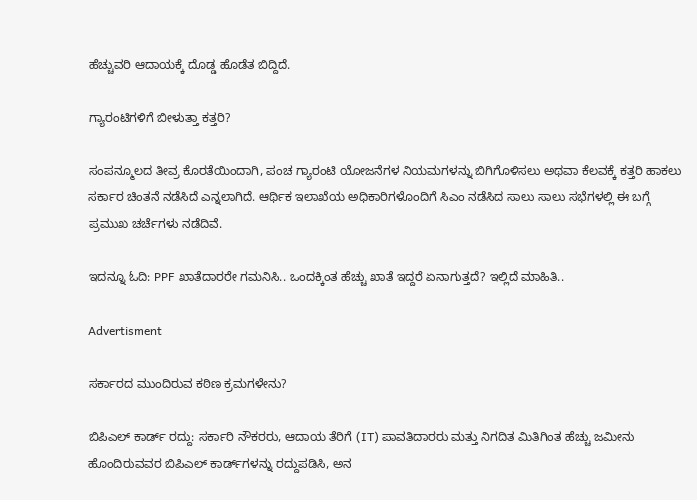ಹೆಚ್ಚುವರಿ ಆದಾಯಕ್ಕೆ ದೊಡ್ಡ ಹೊಡೆತ ಬಿದ್ದಿದೆ.

ಗ್ಯಾರಂಟಿಗಳಿಗೆ ಬೀಳುತ್ತಾ ಕತ್ತರಿ?

ಸಂಪನ್ಮೂಲದ ತೀವ್ರ ಕೊರತೆಯಿಂದಾಗಿ, ಪಂಚ ಗ್ಯಾರಂಟಿ ಯೋಜನೆಗಳ ನಿಯಮಗಳನ್ನು ಬಿಗಿಗೊಳಿಸಲು ಅಥವಾ ಕೆಲವಕ್ಕೆ ಕತ್ತರಿ ಹಾಕಲು ಸರ್ಕಾರ ಚಿಂತನೆ ನಡೆಸಿದೆ ಎನ್ನಲಾಗಿದೆ. ಆರ್ಥಿಕ ಇಲಾಖೆಯ ಅಧಿಕಾರಿಗಳೊಂದಿಗೆ ಸಿಎಂ ನಡೆಸಿದ ಸಾಲು ಸಾಲು ಸಭೆಗಳಲ್ಲಿ ಈ ಬಗ್ಗೆ ಪ್ರಮುಖ ಚರ್ಚೆಗಳು ನಡೆದಿವೆ.

ಇದನ್ನೂ ಓದಿ: PPF ಖಾತೆದಾರರೇ ಗಮನಿಸಿ.. ಒಂದಕ್ಕಿಂತ ಹೆಚ್ಚು ಖಾತೆ ಇದ್ದರೆ ಏನಾಗುತ್ತದೆ? ಇಲ್ಲಿದೆ ಮಾಹಿತಿ..

Advertisment

ಸರ್ಕಾರದ ಮುಂದಿರುವ ಕಠಿಣ ಕ್ರಮಗಳೇನು?

ಬಿಪಿಎಲ್ ಕಾರ್ಡ್ ರದ್ದು: ಸರ್ಕಾರಿ ನೌಕರರು, ಆದಾಯ ತೆರಿಗೆ (IT) ಪಾವತಿದಾರರು ಮತ್ತು ನಿಗದಿತ ಮಿತಿಗಿಂತ ಹೆಚ್ಚು ಜಮೀನು ಹೊಂದಿರುವವರ ಬಿಪಿಎಲ್ ಕಾರ್ಡ್‌ಗಳನ್ನು ರದ್ದುಪಡಿಸಿ, ಅನ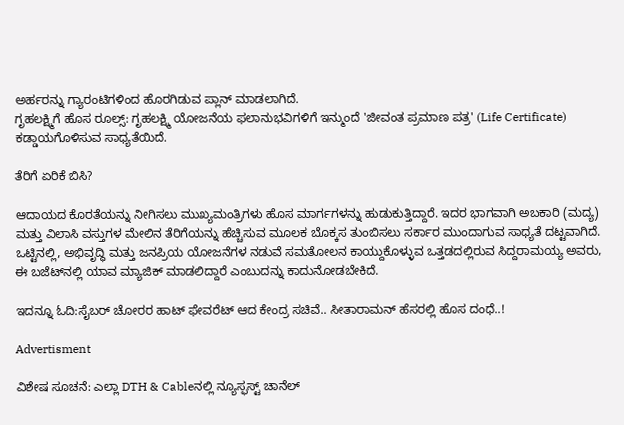ಅರ್ಹರನ್ನು ಗ್ಯಾರಂಟಿಗಳಿಂದ ಹೊರಗಿಡುವ ಪ್ಲಾನ್ ಮಾಡಲಾಗಿದೆ.
ಗೃಹಲಕ್ಷ್ಮಿಗೆ ಹೊಸ ರೂಲ್ಸ್: ಗೃಹಲಕ್ಷ್ಮಿ ಯೋಜನೆಯ ಫಲಾನುಭವಿಗಳಿಗೆ ಇನ್ಮುಂದೆ 'ಜೀವಂತ ಪ್ರಮಾಣ ಪತ್ರ' (Life Certificate) ಕಡ್ಡಾಯಗೊಳಿಸುವ ಸಾಧ್ಯತೆಯಿದೆ.

ತೆರಿಗೆ ಏರಿಕೆ ಬಿಸಿ?

ಆದಾಯದ ಕೊರತೆಯನ್ನು ನೀಗಿಸಲು ಮುಖ್ಯಮಂತ್ರಿಗಳು ಹೊಸ ಮಾರ್ಗಗಳನ್ನು ಹುಡುಕುತ್ತಿದ್ದಾರೆ. ಇದರ ಭಾಗವಾಗಿ ಅಬಕಾರಿ (ಮದ್ಯ) ಮತ್ತು ವಿಲಾಸಿ ವಸ್ತುಗಳ ಮೇಲಿನ ತೆರಿಗೆಯನ್ನು ಹೆಚ್ಚಿಸುವ ಮೂಲಕ ಬೊಕ್ಕಸ ತುಂಬಿಸಲು ಸರ್ಕಾರ ಮುಂದಾಗುವ ಸಾಧ್ಯತೆ ದಟ್ಟವಾಗಿದೆ. ಒಟ್ಟಿನಲ್ಲಿ, ಅಭಿವೃದ್ಧಿ ಮತ್ತು ಜನಪ್ರಿಯ ಯೋಜನೆಗಳ ನಡುವೆ ಸಮತೋಲನ ಕಾಯ್ದುಕೊಳ್ಳುವ ಒತ್ತಡದಲ್ಲಿರುವ ಸಿದ್ದರಾಮಯ್ಯ ಅವರು, ಈ ಬಜೆಟ್‌ನಲ್ಲಿ ಯಾವ ಮ್ಯಾಜಿಕ್ ಮಾಡಲಿದ್ದಾರೆ ಎಂಬುದನ್ನು ಕಾದುನೋಡಬೇಕಿದೆ.

ಇದನ್ನೂ ಓದಿ:ಸೈಬರ್ ಚೋರರ ಹಾಟ್ ಫೇವರೆಟ್ ಆದ ಕೇಂದ್ರ ಸಚಿವೆ.. ಸೀತಾರಾಮನ್ ಹೆಸರಲ್ಲಿ ಹೊಸ ದಂಧೆ..!

Advertisment

ವಿಶೇಷ ಸೂಚನೆ: ಎಲ್ಲಾ DTH & Cableನಲ್ಲಿ ನ್ಯೂಸ್ಫಸ್ಟ್ ಚಾನೆಲ್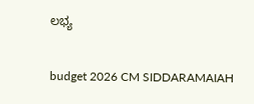ಲಭ್ಯ

budget 2026 CM SIDDARAMAIAH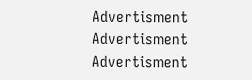Advertisment
Advertisment
Advertisment